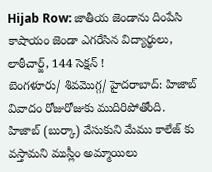Hijab Row: జాతీయ జెండాను దింపేసి కాషాయం జెండా ఎగరేసిన విద్యార్థులు, లాఠీచార్జ్, 144 సెక్షన్ !
బెంగళూరు/ శివమొగ్గ/ హైదరాబాద్: హిజాబ్ వివాదం రోజురోజుకు ముదిరిపోతోంది. హిజాబ్ (బుర్కా) వేసుకుని మేము కాలేజ్ కు వస్తామని ముస్లీం అమ్మాయిలు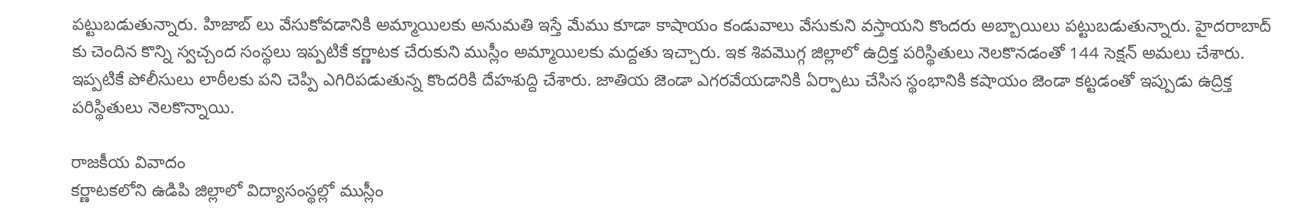పట్టుబడుతున్నారు. హిజాబ్ లు వేసుకోవడానికి అమ్మాయిలకు అనుమతి ఇస్తే మేము కూడా కాషాయం కండువాలు వేసుకుని వస్తాయని కొందరు అబ్బాయిలు పట్టుబడుతున్నారు. హైదరాబాద్ కు చెందిన కొన్ని స్వచ్చంద సంస్థలు ఇప్పటికే కర్ణాటక చేరుకుని ముస్లీం అమ్మాయిలకు మద్దతు ఇచ్చారు. ఇక శివమొగ్గ జిల్లాలో ఉద్రిక్త పరిస్థితులు నెలకొనడంతో 144 సెక్షన్ అమలు చేశారు. ఇప్పటికే పోలీసులు లాఠీలకు పని చెప్పి ఎగిరిపడుతున్న కొందరికి దేహశుద్ది చేశారు. జాతియ జెండా ఎగరవేయడానికి ఏర్పాటు చేసిస స్థంభానికి కషాయం జెండా కట్టడంతో ఇప్పుడు ఉద్రిక్త పరిస్థితులు నెలకొన్నాయి.

రాజకీయ వివాదం
కర్ణాటకలోని ఉడిపి జిల్లాలో విద్యాసంస్థల్లో ముస్లీం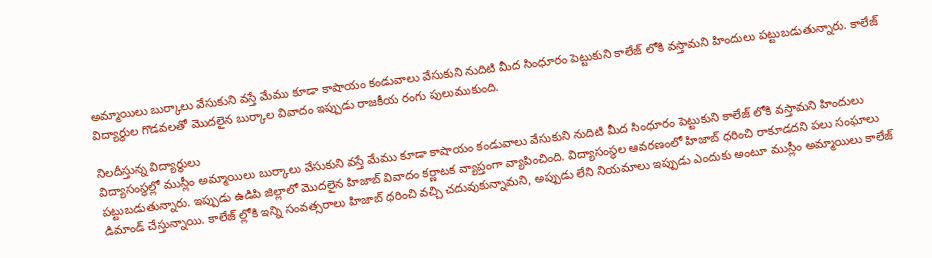అమ్మాయిలు బుర్కాలు వేసుకుని వస్తే మేము కూడా కాషాయం కండువాలు వేసుకుని నుదిటి మీద సింధూరం పెట్టుకుని కాలేజ్ లోకి వస్తామని హిందులు పట్టుబడుతున్నారు. కాలేజ్ విద్యార్థుల గొడవలతో మొదలైన బుర్కాల వివాదం ఇప్పుడు రాజకీయ రంగు పులుముకుంది.

నిలదీస్తున్న విద్యార్థులు
విద్యాసంస్థల్లో ముస్లీం అమ్మాయిలు బుర్కాలు వేసుకుని వస్తే మేము కూడా కాషాయం కండువాలు వేసుకుని నుదిటి మీద సింధూరం పెట్టుకుని కాలేజ్ లోకి వస్తామని హిందులు పట్టుబడుతున్నారు. ఇప్పుడు ఉడిపి జిల్లాలో మొదలైన హిజాబ్ వివాదం కర్ణాటక వ్యాప్తంగా వ్యాపించింది. విద్యాసంస్థల ఆవరణంలో హిజాబ్ ధరించి రాకూడదని పలు సంఘాలు డిమాండ్ చేస్తున్నాయి. కాలేజ్ ల్లోకి ఇన్ని సంవత్సరాలు హిజాబ్ ధరించి వచ్చి చదువుకున్నామని, అప్పుడు లేని నియమాలు ఇప్పుడు ఎందుకు అంటూ ముస్లీం అమ్మాయిలు కాలేజ్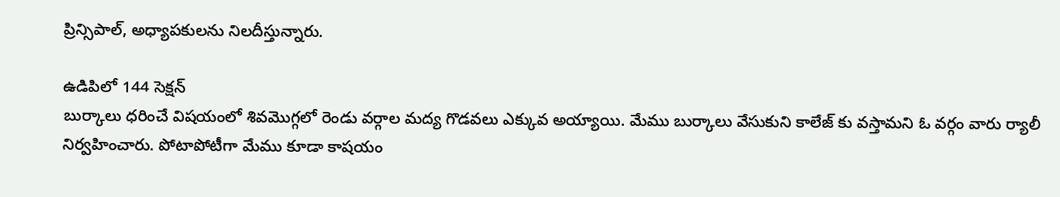ప్రిన్సిపాల్, అధ్యాపకులను నిలదీస్తున్నారు.

ఉడిపిలో 144 సెక్షన్
బుర్కాలు ధరించే విషయంలో శివమొగ్గలో రెండు వర్గాల మద్య గొడవలు ఎక్కువ అయ్యాయి. మేము బుర్కాలు వేసుకుని కాలేజ్ కు వస్తామని ఓ వర్గం వారు ర్యాలీ నిర్వహించారు. పోటాపోటీగా మేము కూడా కాషయం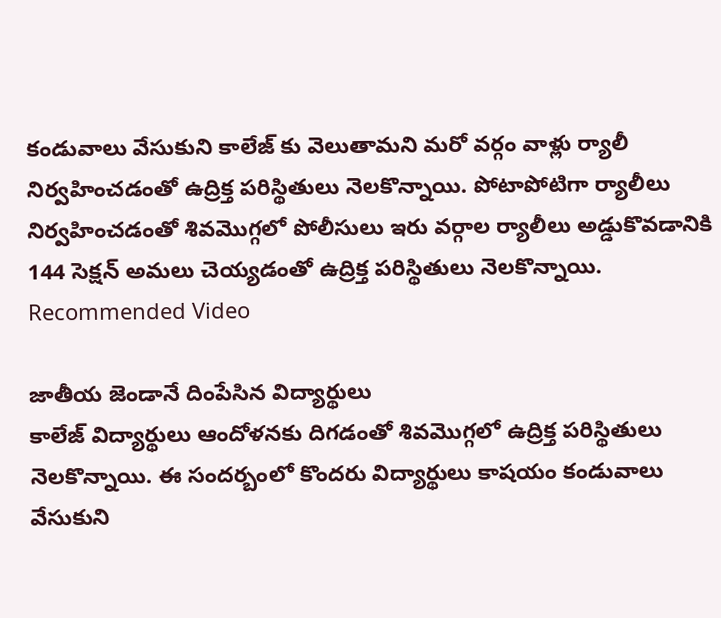కండువాలు వేసుకుని కాలేజ్ కు వెలుతామని మరో వర్గం వాళ్లు ర్యాలీ నిర్వహించడంతో ఉద్రిక్త పరిస్థితులు నెలకొన్నాయి. పోటాపోటిగా ర్యాలీలు నిర్వహించడంతో శివమొగ్గలో పోలీసులు ఇరు వర్గాల ర్యాలీలు అడ్డుకొవడానికి 144 సెక్షన్ అమలు చెయ్యడంతో ఉద్రిక్త పరిస్థితులు నెలకొన్నాయి.
Recommended Video

జాతీయ జెండానే దింపేసిన విద్యార్థులు
కాలేజ్ విద్యార్థులు ఆందోళనకు దిగడంతో శివమొగ్గలో ఉద్రిక్త పరిస్థితులు నెలకొన్నాయి. ఈ సందర్బంలో కొందరు విద్యార్థులు కాషయం కండువాలు వేసుకుని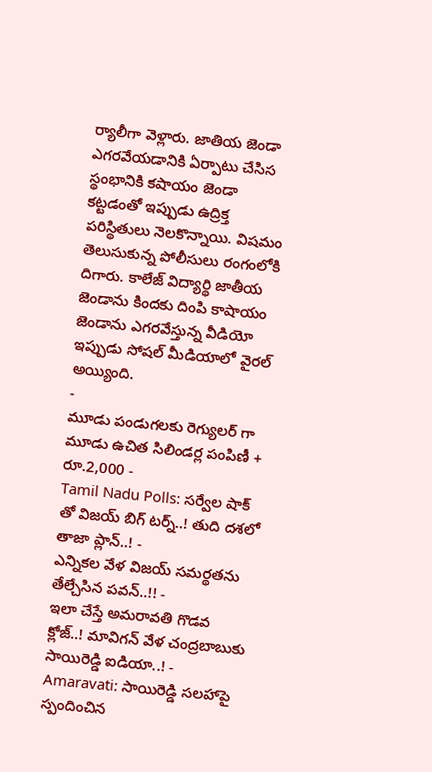ర్యాలీగా వెళ్లారు. జాతియ జెండా ఎగరవేయడానికి ఏర్పాటు చేసిస స్థంభానికి కషాయం జెండా కట్టడంతో ఇప్పుడు ఉద్రిక్త పరిస్థితులు నెలకొన్నాయి. విషమం తెలుసుకున్న పోలీసులు రంగంలోకి దిగారు. కాలేజ్ విద్యార్థి జాతీయ జెండాను కిందకు దింపి కాషాయం జెండాను ఎగరవేస్తున్న వీడియో ఇప్పుడు సోషల్ మీడియాలో వైరల్ అయ్యింది.
-
మూడు పండుగలకు రెగ్యులర్ గా మూడు ఉచిత సిలిండర్ల పంపిణీ + రూ.2,000 -
Tamil Nadu Polls: సర్వేల షాక్ తో విజయ్ బిగ్ టర్న్..! తుది దశలో తాజా ప్లాన్..! -
ఎన్నికల వేళ విజయ్ సమర్థతను తేల్చేసిన పవన్..!! -
ఇలా చేస్తే అమరావతి గొడవ క్లోజ్..! మావిగన్ వేళ చంద్రబాబుకు సాయిరెడ్డి ఐడియా..! -
Amaravati: సాయిరెడ్డి సలహాపై స్పందించిన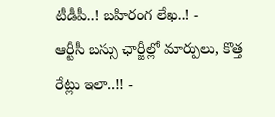టీడీపీ..! బహిరంగ లేఖ..! -
ఆర్టీసీ బస్సు ఛార్జీల్లో మార్పులు, కొత్త రేట్లు ఇలా..!! -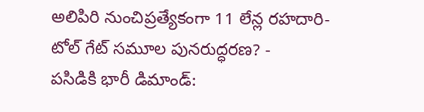అలిపిరి నుంచిప్రత్యేకంగా 11 లేన్ల రహదారి- టోల్ గేట్ సమూల పునరుద్ధరణ? -
పసిడికి భారీ డిమాండ్: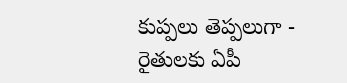కుప్పలు తెప్పలుగా -
రైతులకు ఏపీ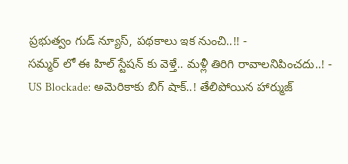ప్రభుత్వం గుడ్ న్యూస్, పథకాలు ఇక నుంచి..!! -
సమ్మర్ లో ఈ హిల్ స్టేషన్ కు వెళ్తే.. మళ్లీ తిరిగి రావాలనిపించదు..! -
US Blockade: అమెరికాకు బిగ్ షాక్..! తేలిపోయిన హార్ముజ్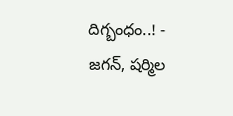దిగ్బంధం..! -
జగన్, షర్మిల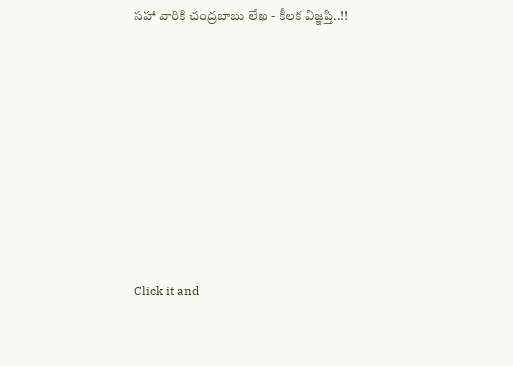సహా వారికి చంద్రబాబు లేఖ - కీలక విజ్ఞప్తి..!!












Click it and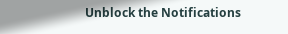Unblock the Notifications